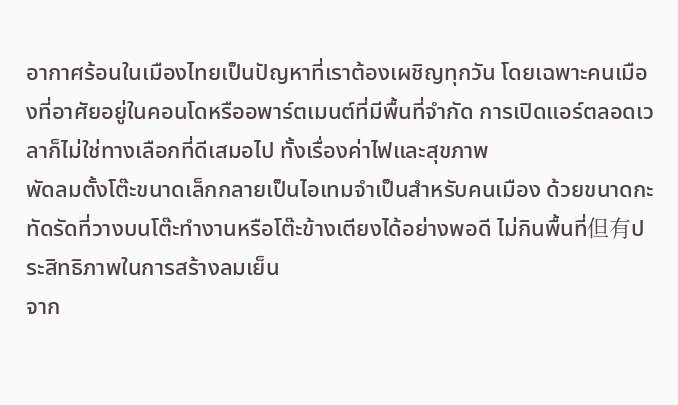อากาศร้อนในเมืองไทยเป็นปัญหาที่เราต้องเผชิญทุกวัน โดยเฉพาะคนเมืองที่อาศัยอยู่ในคอนโดหรืออพาร์ตเมนต์ที่มีพื้นที่จำกัด การเปิดแอร์ตลอดเวลาก็ไม่ใช่ทางเลือกที่ดีเสมอไป ทั้งเรื่องค่าไฟและสุขภาพ
พัดลมตั้งโต๊ะขนาดเล็กกลายเป็นไอเทมจำเป็นสำหรับคนเมือง ด้วยขนาดกะทัดรัดที่วางบนโต๊ะทำงานหรือโต๊ะข้างเตียงได้อย่างพอดี ไม่กินพื้นที่但有ประสิทธิภาพในการสร้างลมเย็น
จาก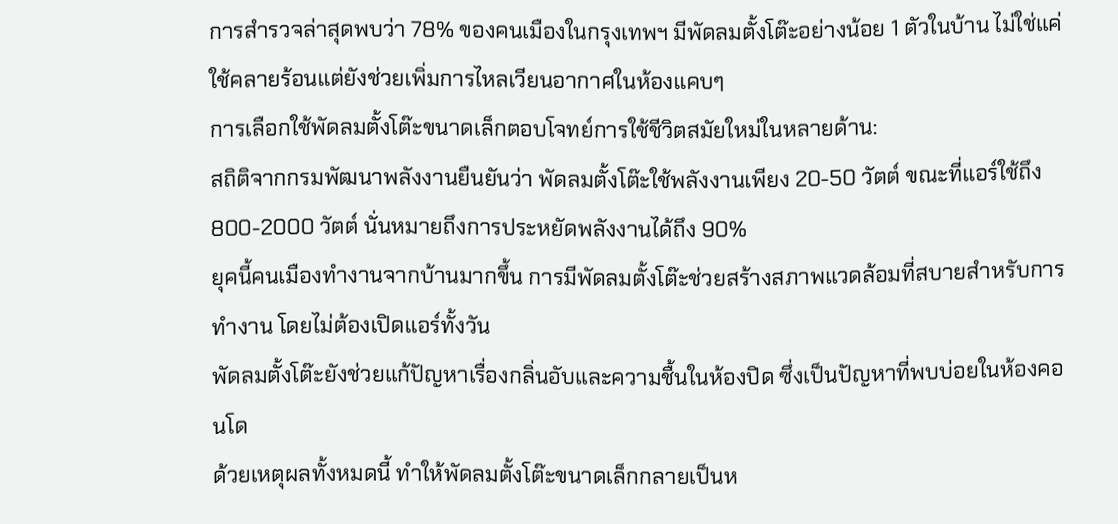การสำรวจล่าสุดพบว่า 78% ของคนเมืองในกรุงเทพฯ มีพัดลมตั้งโต๊ะอย่างน้อย 1 ตัวในบ้าน ไม่ใช่แค่ใช้คลายร้อนแต่ยังช่วยเพิ่มการไหลเวียนอากาศในห้องแคบๆ
การเลือกใช้พัดลมตั้งโต๊ะขนาดเล็กตอบโจทย์การใช้ชีวิตสมัยใหม่ในหลายด้าน:
สถิติจากกรมพัฒนาพลังงานยืนยันว่า พัดลมตั้งโต๊ะใช้พลังงานเพียง 20-50 วัตต์ ขณะที่แอร์ใช้ถึง 800-2000 วัตต์ นั่นหมายถึงการประหยัดพลังงานได้ถึง 90%
ยุคนี้คนเมืองทำงานจากบ้านมากขึ้น การมีพัดลมตั้งโต๊ะช่วยสร้างสภาพแวดล้อมที่สบายสำหรับการทำงาน โดยไม่ต้องเปิดแอร์ทั้งวัน
พัดลมตั้งโต๊ะยังช่วยแก้ปัญหาเรื่องกลิ่นอับและความชื้นในห้องปิด ซึ่งเป็นปัญหาที่พบบ่อยในห้องคอนโด
ด้วยเหตุผลทั้งหมดนี้ ทำให้พัดลมตั้งโต๊ะขนาดเล็กกลายเป็นห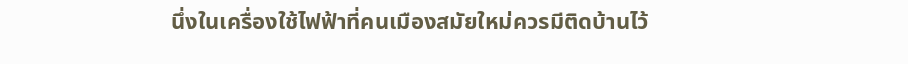นึ่งในเครื่องใช้ไฟฟ้าที่คนเมืองสมัยใหม่ควรมีติดบ้านไว้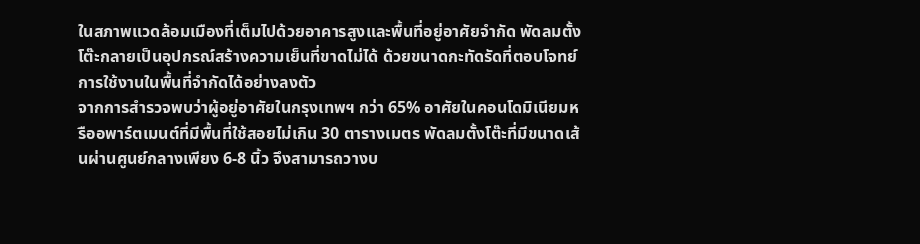ในสภาพแวดล้อมเมืองที่เต็มไปด้วยอาคารสูงและพื้นที่อยู่อาศัยจำกัด พัดลมตั้งโต๊ะกลายเป็นอุปกรณ์สร้างความเย็นที่ขาดไม่ได้ ด้วยขนาดกะทัดรัดที่ตอบโจทย์การใช้งานในพื้นที่จำกัดได้อย่างลงตัว
จากการสำรวจพบว่าผู้อยู่อาศัยในกรุงเทพฯ กว่า 65% อาศัยในคอนโดมิเนียมหรืออพาร์ตเมนต์ที่มีพื้นที่ใช้สอยไม่เกิน 30 ตารางเมตร พัดลมตั้งโต๊ะที่มีขนาดเส้นผ่านศูนย์กลางเพียง 6-8 นิ้ว จึงสามารถวางบ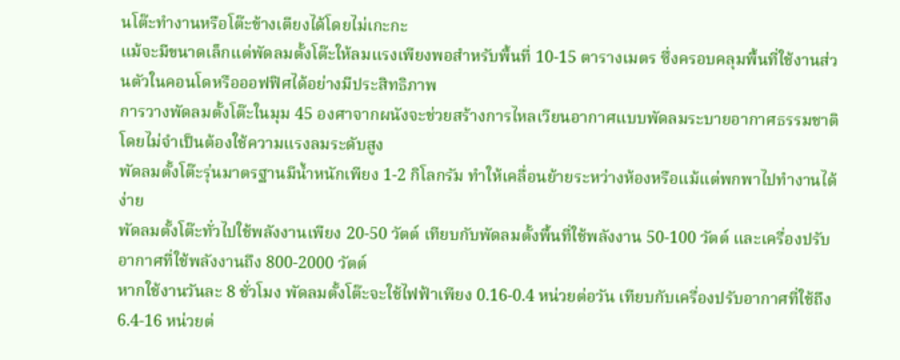นโต๊ะทำงานหรือโต๊ะข้างเตียงได้โดยไม่เกะกะ
แม้จะมีขนาดเล็กแต่พัดลมตั้งโต๊ะให้ลมแรงเพียงพอสำหรับพื้นที่ 10-15 ตารางเมตร ซึ่งครอบคลุมพื้นที่ใช้งานส่วนตัวในคอนโดหรือออฟฟิศได้อย่างมีประสิทธิภาพ
การวางพัดลมตั้งโต๊ะในมุม 45 องศาจากผนังจะช่วยสร้างการไหลเวียนอากาศแบบพัดลมระบายอากาศธรรมชาติ โดยไม่จำเป็นต้องใช้ความแรงลมระดับสูง
พัดลมตั้งโต๊ะรุ่นมาตรฐานมีน้ำหนักเพียง 1-2 กิโลกรัม ทำให้เคลื่อนย้ายระหว่างห้องหรือแม้แต่พกพาไปทำงานได้ง่าย
พัดลมตั้งโต๊ะทั่วไปใช้พลังงานเพียง 20-50 วัตต์ เทียบกับพัดลมตั้งพื้นที่ใช้พลังงาน 50-100 วัตต์ และเครื่องปรับอากาศที่ใช้พลังงานถึง 800-2000 วัตต์
หากใช้งานวันละ 8 ชั่วโมง พัดลมตั้งโต๊ะจะใช้ไฟฟ้าเพียง 0.16-0.4 หน่วยต่อวัน เทียบกับเครื่องปรับอากาศที่ใช้ถึง 6.4-16 หน่วยต่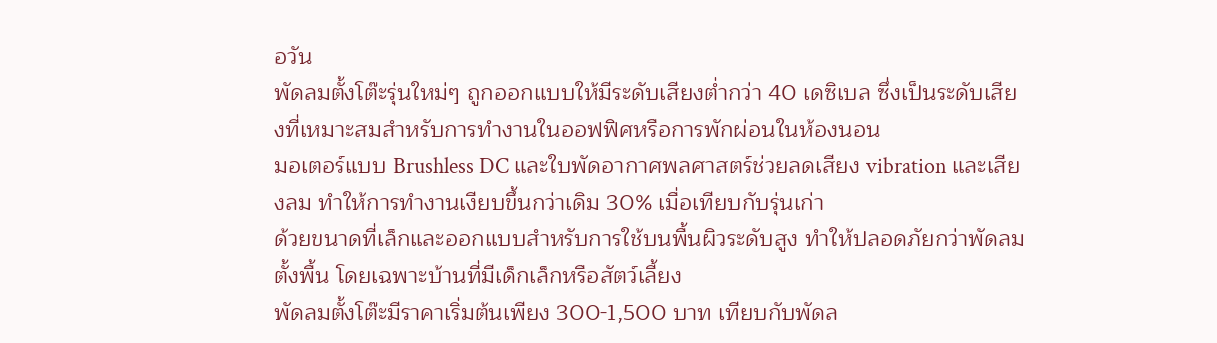อวัน
พัดลมตั้งโต๊ะรุ่นใหม่ๆ ถูกออกแบบให้มีระดับเสียงต่ำกว่า 40 เดซิเบล ซึ่งเป็นระดับเสียงที่เหมาะสมสำหรับการทำงานในออฟฟิศหรือการพักผ่อนในห้องนอน
มอเตอร์แบบ Brushless DC และใบพัดอากาศพลศาสตร์ช่วยลดเสียง vibration และเสียงลม ทำให้การทำงานเงียบขึ้นกว่าเดิม 30% เมื่อเทียบกับรุ่นเก่า
ด้วยขนาดที่เล็กและออกแบบสำหรับการใช้บนพื้นผิวระดับสูง ทำให้ปลอดภัยกว่าพัดลมตั้งพื้น โดยเฉพาะบ้านที่มีเด็กเล็กหรือสัตว์เลี้ยง
พัดลมตั้งโต๊ะมีราคาเริ่มต้นเพียง 300-1,500 บาท เทียบกับพัดล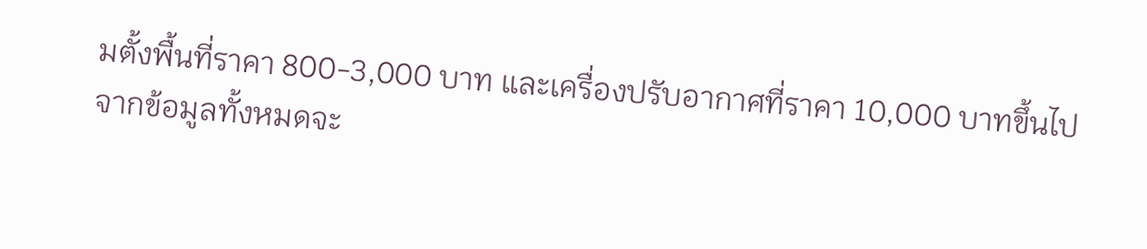มตั้งพื้นที่ราคา 800-3,000 บาท และเครื่องปรับอากาศที่ราคา 10,000 บาทขึ้นไป
จากข้อมูลทั้งหมดจะ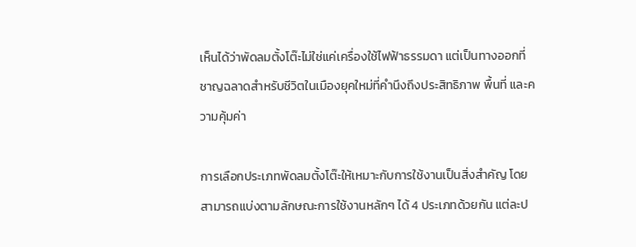เห็นได้ว่าพัดลมตั้งโต๊ะไม่ใช่แค่เครื่องใช้ไฟฟ้าธรรมดา แต่เป็นทางออกที่ชาญฉลาดสำหรับชีวิตในเมืองยุคใหม่ที่คำนึงถึงประสิทธิภาพ พื้นที่ และความคุ้มค่า

การเลือกประเภทพัดลมตั้งโต๊ะให้เหมาะกับการใช้งานเป็นสิ่งสำคัญ โดยสามารถแบ่งตามลักษณะการใช้งานหลักๆ ได้ 4 ประเภทด้วยกัน แต่ละป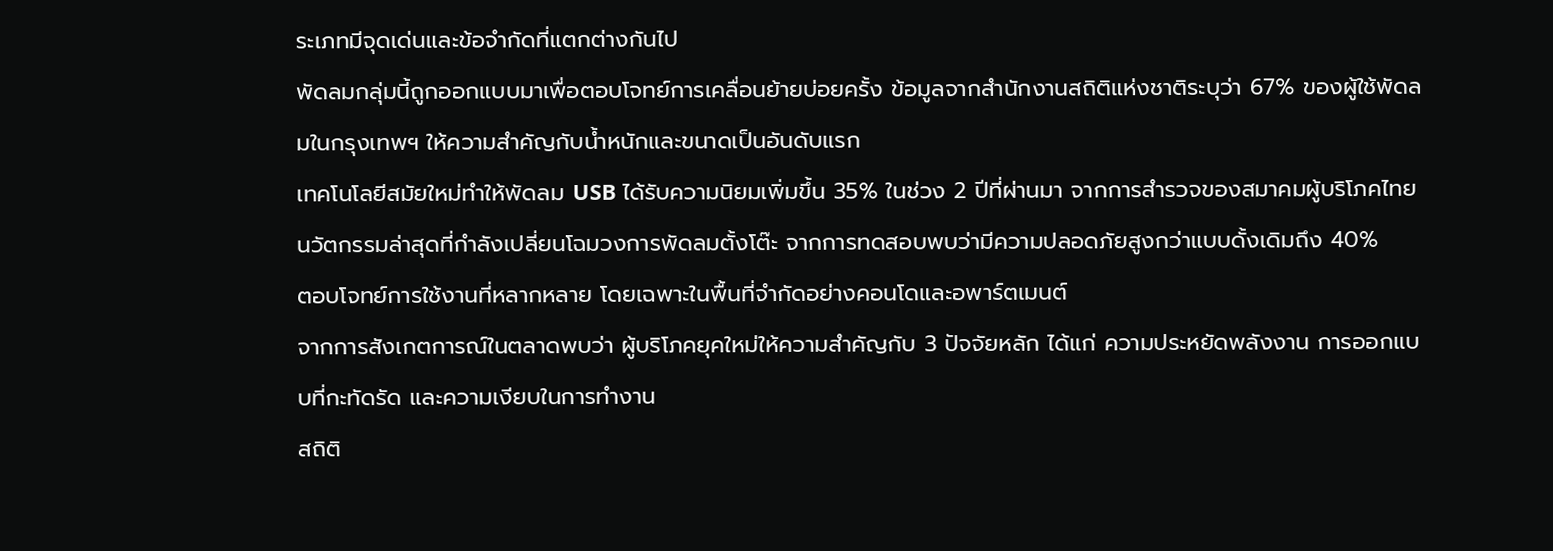ระเภทมีจุดเด่นและข้อจำกัดที่แตกต่างกันไป
พัดลมกลุ่มนี้ถูกออกแบบมาเพื่อตอบโจทย์การเคลื่อนย้ายบ่อยครั้ง ข้อมูลจากสำนักงานสถิติแห่งชาติระบุว่า 67% ของผู้ใช้พัดลมในกรุงเทพฯ ให้ความสำคัญกับน้ำหนักและขนาดเป็นอันดับแรก
เทคโนโลยีสมัยใหม่ทำให้พัดลม USB ได้รับความนิยมเพิ่มขึ้น 35% ในช่วง 2 ปีที่ผ่านมา จากการสำรวจของสมาคมผู้บริโภคไทย
นวัตกรรมล่าสุดที่กำลังเปลี่ยนโฉมวงการพัดลมตั้งโต๊ะ จากการทดสอบพบว่ามีความปลอดภัยสูงกว่าแบบดั้งเดิมถึง 40%
ตอบโจทย์การใช้งานที่หลากหลาย โดยเฉพาะในพื้นที่จำกัดอย่างคอนโดและอพาร์ตเมนต์
จากการสังเกตการณ์ในตลาดพบว่า ผู้บริโภคยุคใหม่ให้ความสำคัญกับ 3 ปัจจัยหลัก ได้แก่ ความประหยัดพลังงาน การออกแบบที่กะทัดรัด และความเงียบในการทำงาน
สถิติ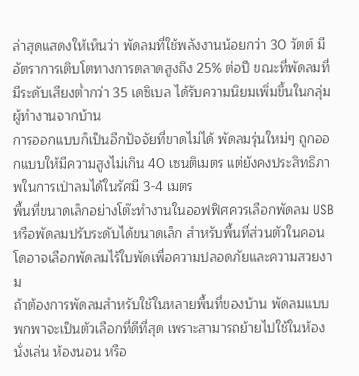ล่าสุดแสดงให้เห็นว่า พัดลมที่ใช้พลังงานน้อยกว่า 30 วัตต์ มีอัตราการเติบโตทางการตลาดสูงถึง 25% ต่อปี ขณะที่พัดลมที่มีระดับเสียงต่ำกว่า 35 เดซิเบล ได้รับความนิยมเพิ่มขึ้นในกลุ่มผู้ทำงานจากบ้าน
การออกแบบก็เป็นอีกปัจจัยที่ขาดไม่ได้ พัดลมรุ่นใหม่ๆ ถูกออกแบบให้มีความสูงไม่เกิน 40 เซนติเมตร แต่ยังคงประสิทธิภาพในการเป่าลมได้ในรัศมี 3-4 เมตร
พื้นที่ขนาดเล็กอย่างโต๊ะทำงานในออฟฟิศควรเลือกพัดลม USB หรือพัดลมปรับระดับได้ขนาดเล็ก สำหรับพื้นที่ส่วนตัวในคอนโดอาจเลือกพัดลมไร้ใบพัดเพื่อความปลอดภัยและความสวยงาม
ถ้าต้องการพัดลมสำหรับใช้ในหลายพื้นที่ของบ้าน พัดลมแบบพกพาจะเป็นตัวเลือกที่ดีที่สุด เพราะสามารถย้ายไปใช้ในห้องนั่งเล่น ห้องนอน หรือ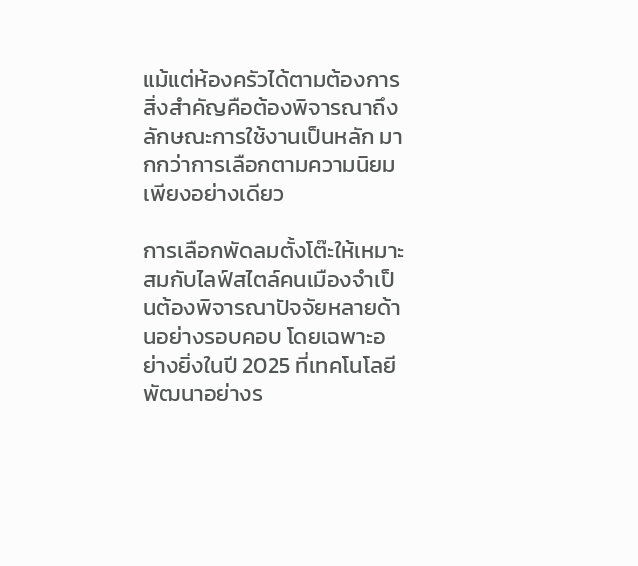แม้แต่ห้องครัวได้ตามต้องการ
สิ่งสำคัญคือต้องพิจารณาถึงลักษณะการใช้งานเป็นหลัก มากกว่าการเลือกตามความนิยมเพียงอย่างเดียว

การเลือกพัดลมตั้งโต๊ะให้เหมาะสมกับไลฟ์สไตล์คนเมืองจำเป็นต้องพิจารณาปัจจัยหลายด้านอย่างรอบคอบ โดยเฉพาะอย่างยิ่งในปี 2025 ที่เทคโนโลยีพัฒนาอย่างร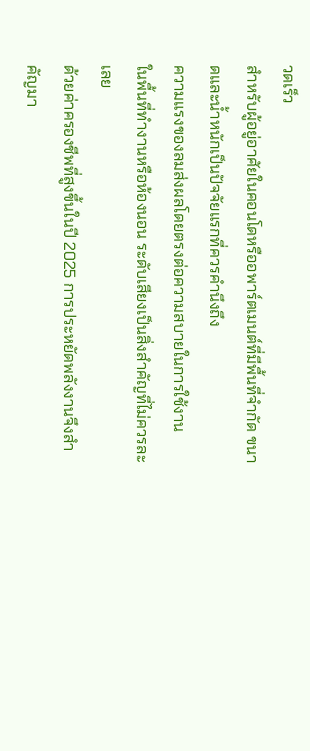วดเร็ว
สำหรับผู้อยู่อาศัยในคอนโดหรืออพาร์ตเมนต์ที่มีพื้นที่จำกัด ขนาดและน้ำหนักเป็นปัจจัยแรกที่ควรคำนึงถึง
ความแรงของลมส่งผลโดยตรงต่อความสบายในการใช้งาน
ในพื้นที่ทำงานหรือห้องนอน ระดับเสียงเป็นสิ่งสำคัญที่ไม่ควรละเลย
ด้วยค่าครองชีพที่สูงขึ้นในปี 2025 การประหยัดพลังงานจึงสำคัญมา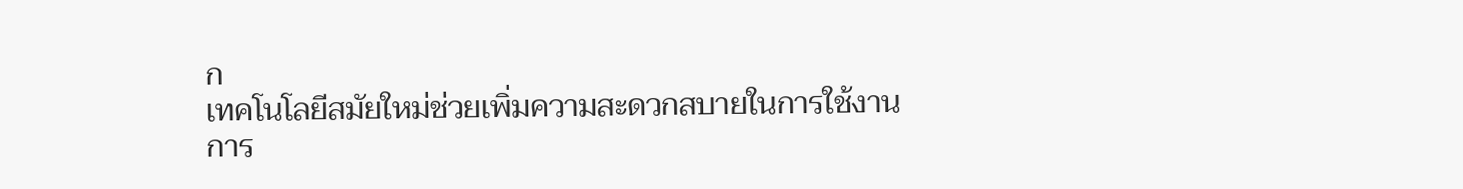ก
เทคโนโลยีสมัยใหม่ช่วยเพิ่มความสะดวกสบายในการใช้งาน
การ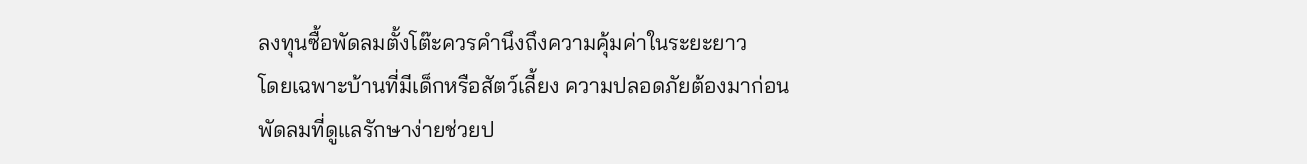ลงทุนซื้อพัดลมตั้งโต๊ะควรคำนึงถึงความคุ้มค่าในระยะยาว
โดยเฉพาะบ้านที่มีเด็กหรือสัตว์เลี้ยง ความปลอดภัยต้องมาก่อน
พัดลมที่ดูแลรักษาง่ายช่วยป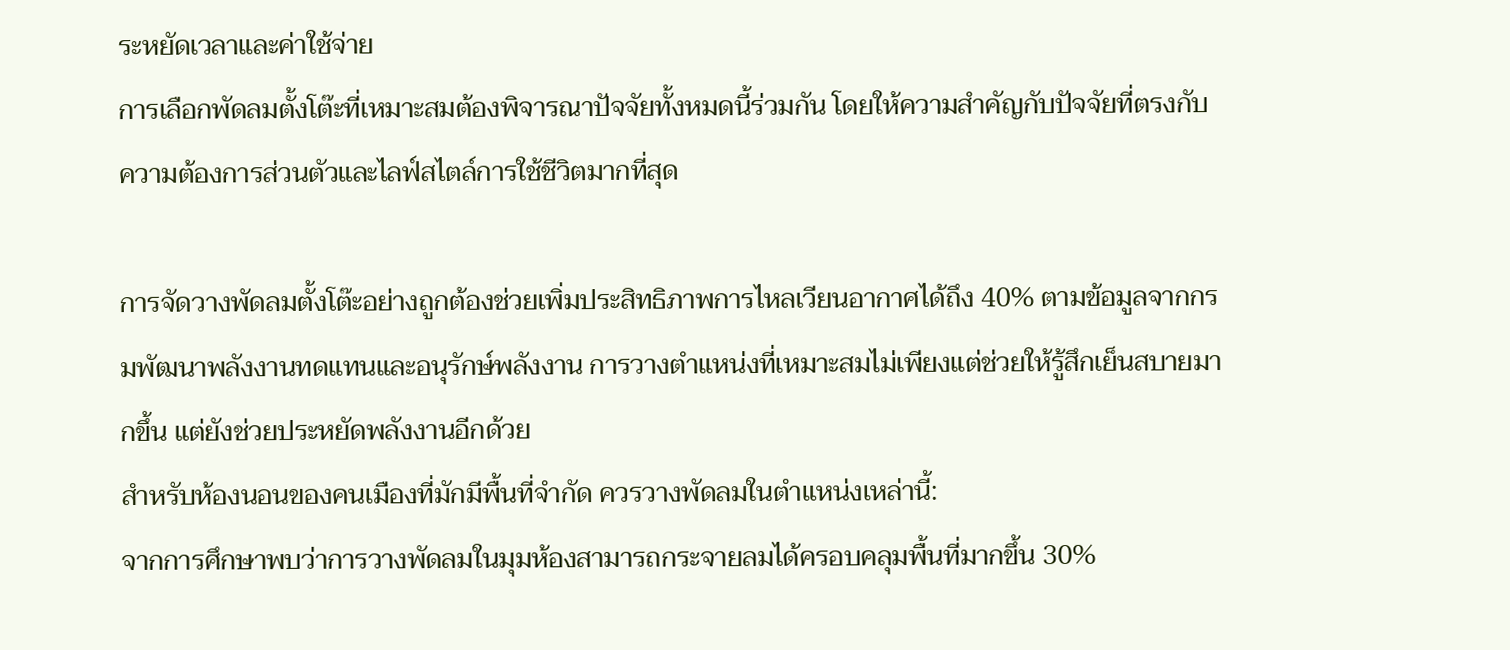ระหยัดเวลาและค่าใช้จ่าย
การเลือกพัดลมตั้งโต๊ะที่เหมาะสมต้องพิจารณาปัจจัยทั้งหมดนี้ร่วมกัน โดยให้ความสำคัญกับปัจจัยที่ตรงกับความต้องการส่วนตัวและไลฟ์สไตล์การใช้ชีวิตมากที่สุด

การจัดวางพัดลมตั้งโต๊ะอย่างถูกต้องช่วยเพิ่มประสิทธิภาพการไหลเวียนอากาศได้ถึง 40% ตามข้อมูลจากกรมพัฒนาพลังงานทดแทนและอนุรักษ์พลังงาน การวางตำแหน่งที่เหมาะสมไม่เพียงแต่ช่วยให้รู้สึกเย็นสบายมากขึ้น แต่ยังช่วยประหยัดพลังงานอีกด้วย
สำหรับห้องนอนของคนเมืองที่มักมีพื้นที่จำกัด ควรวางพัดลมในตำแหน่งเหล่านี้:
จากการศึกษาพบว่าการวางพัดลมในมุมห้องสามารถกระจายลมได้ครอบคลุมพื้นที่มากขึ้น 30%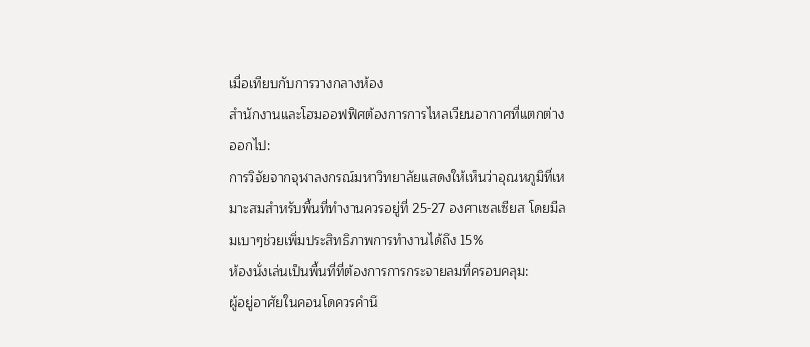เมื่อเทียบกับการวางกลางห้อง
สำนักงานและโฮมออฟฟิศต้องการการไหลเวียนอากาศที่แตกต่างออกไป:
การวิจัยจากจุฬาลงกรณ์มหาวิทยาลัยแสดงให้เห็นว่าอุณหภูมิที่เหมาะสมสำหรับพื้นที่ทำงานควรอยู่ที่ 25-27 องศาเซลเซียส โดยมีลมเบาๆช่วยเพิ่มประสิทธิภาพการทำงานได้ถึง 15%
ห้องนั่งเล่นเป็นพื้นที่ที่ต้องการการกระจายลมที่ครอบคลุม:
ผู้อยู่อาศัยในคอนโดควรคำนึ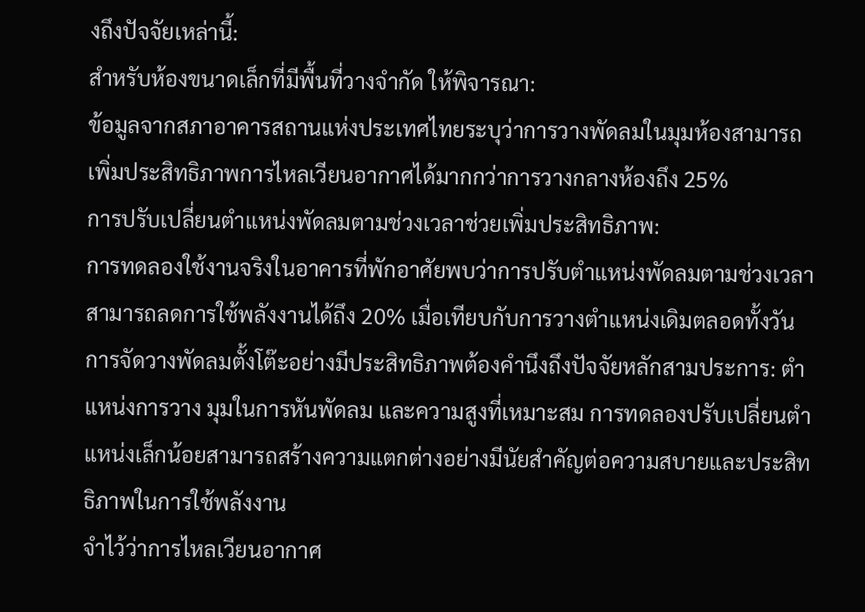งถึงปัจจัยเหล่านี้:
สำหรับห้องขนาดเล็กที่มีพื้นที่วางจำกัด ให้พิจารณา:
ข้อมูลจากสภาอาคารสถานแห่งประเทศไทยระบุว่าการวางพัดลมในมุมห้องสามารถเพิ่มประสิทธิภาพการไหลเวียนอากาศได้มากกว่าการวางกลางห้องถึง 25%
การปรับเปลี่ยนตำแหน่งพัดลมตามช่วงเวลาช่วยเพิ่มประสิทธิภาพ:
การทดลองใช้งานจริงในอาคารที่พักอาศัยพบว่าการปรับตำแหน่งพัดลมตามช่วงเวลาสามารถลดการใช้พลังงานได้ถึง 20% เมื่อเทียบกับการวางตำแหน่งเดิมตลอดทั้งวัน
การจัดวางพัดลมตั้งโต๊ะอย่างมีประสิทธิภาพต้องคำนึงถึงปัจจัยหลักสามประการ: ตำแหน่งการวาง มุมในการหันพัดลม และความสูงที่เหมาะสม การทดลองปรับเปลี่ยนตำแหน่งเล็กน้อยสามารถสร้างความแตกต่างอย่างมีนัยสำคัญต่อความสบายและประสิทธิภาพในการใช้พลังงาน
จำไว้ว่าการไหลเวียนอากาศ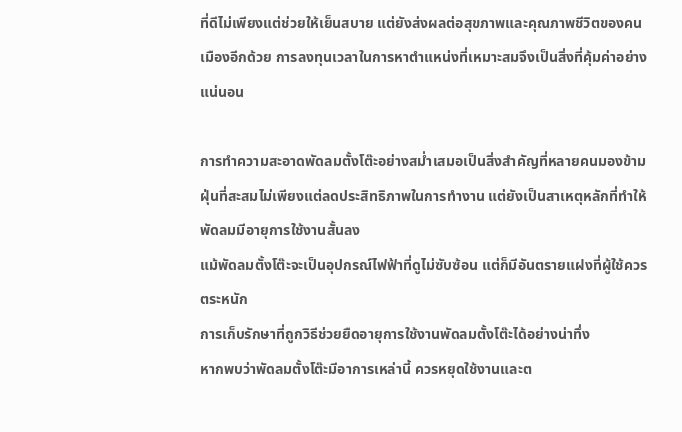ที่ดีไม่เพียงแต่ช่วยให้เย็นสบาย แต่ยังส่งผลต่อสุขภาพและคุณภาพชีวิตของคนเมืองอีกด้วย การลงทุนเวลาในการหาตำแหน่งที่เหมาะสมจึงเป็นสิ่งที่คุ้มค่าอย่างแน่นอน

การทำความสะอาดพัดลมตั้งโต๊ะอย่างสม่ำเสมอเป็นสิ่งสำคัญที่หลายคนมองข้าม ฝุ่นที่สะสมไม่เพียงแต่ลดประสิทธิภาพในการทำงาน แต่ยังเป็นสาเหตุหลักที่ทำให้พัดลมมีอายุการใช้งานสั้นลง
แม้พัดลมตั้งโต๊ะจะเป็นอุปกรณ์ไฟฟ้าที่ดูไม่ซับซ้อน แต่ก็มีอันตรายแฝงที่ผู้ใช้ควรตระหนัก
การเก็บรักษาที่ถูกวิธีช่วยยืดอายุการใช้งานพัดลมตั้งโต๊ะได้อย่างน่าทึ่ง
หากพบว่าพัดลมตั้งโต๊ะมีอาการเหล่านี้ ควรหยุดใช้งานและต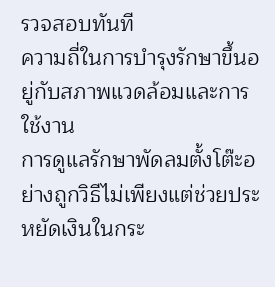รวจสอบทันที
ความถี่ในการบำรุงรักษาขึ้นอยู่กับสภาพแวดล้อมและการใช้งาน
การดูแลรักษาพัดลมตั้งโต๊ะอย่างถูกวิธีไม่เพียงแต่ช่วยประหยัดเงินในกระ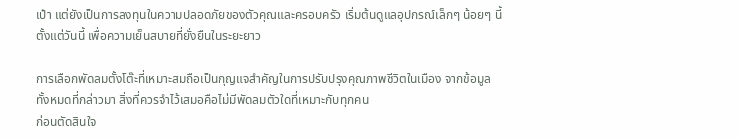เป๋า แต่ยังเป็นการลงทุนในความปลอดภัยของตัวคุณและครอบครัว เริ่มต้นดูแลอุปกรณ์เล็กๆ น้อยๆ นี้ตั้งแต่วันนี้ เพื่อความเย็นสบายที่ยั่งยืนในระยะยาว

การเลือกพัดลมตั้งโต๊ะที่เหมาะสมถือเป็นกุญแจสำคัญในการปรับปรุงคุณภาพชีวิตในเมือง จากข้อมูลทั้งหมดที่กล่าวมา สิ่งที่ควรจำไว้เสมอคือไม่มีพัดลมตัวใดที่เหมาะกับทุกคน
ก่อนตัดสินใจ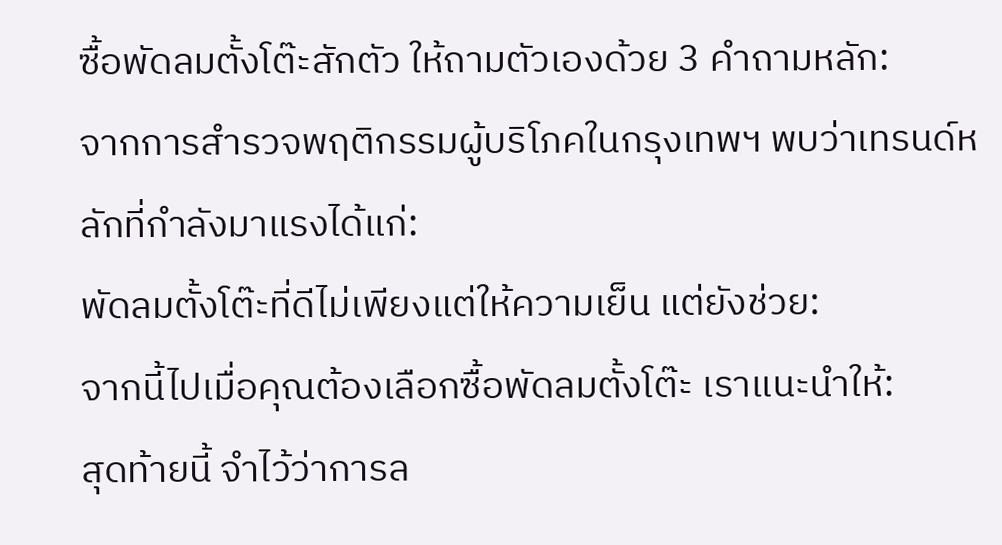ซื้อพัดลมตั้งโต๊ะสักตัว ให้ถามตัวเองด้วย 3 คำถามหลัก:
จากการสำรวจพฤติกรรมผู้บริโภคในกรุงเทพฯ พบว่าเทรนด์หลักที่กำลังมาแรงได้แก่:
พัดลมตั้งโต๊ะที่ดีไม่เพียงแต่ให้ความเย็น แต่ยังช่วย:
จากนี้ไปเมื่อคุณต้องเลือกซื้อพัดลมตั้งโต๊ะ เราแนะนำให้:
สุดท้ายนี้ จำไว้ว่าการล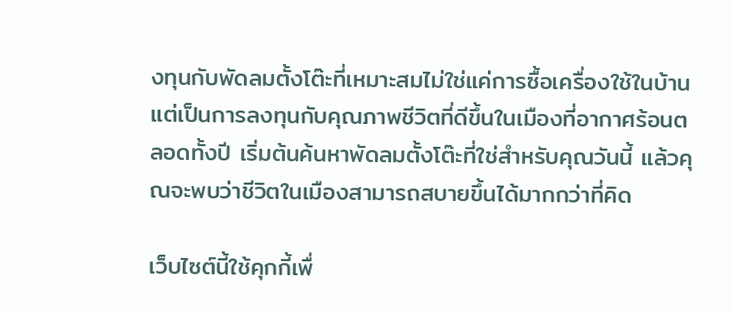งทุนกับพัดลมตั้งโต๊ะที่เหมาะสมไม่ใช่แค่การซื้อเครื่องใช้ในบ้าน แต่เป็นการลงทุนกับคุณภาพชีวิตที่ดีขึ้นในเมืองที่อากาศร้อนตลอดทั้งปี เริ่มต้นค้นหาพัดลมตั้งโต๊ะที่ใช่สำหรับคุณวันนี้ แล้วคุณจะพบว่าชีวิตในเมืองสามารถสบายขึ้นได้มากกว่าที่คิด

เว็บไซต์นี้ใช้คุกกี้เพื่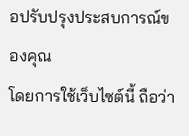อปรับปรุงประสบการณ์ของคุณ
โดยการใช้เว็บไซต์นี้ ถือว่า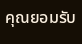คุณยอมรับ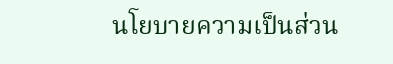นโยบายความเป็นส่วน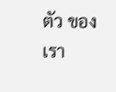ตัว ของเรา